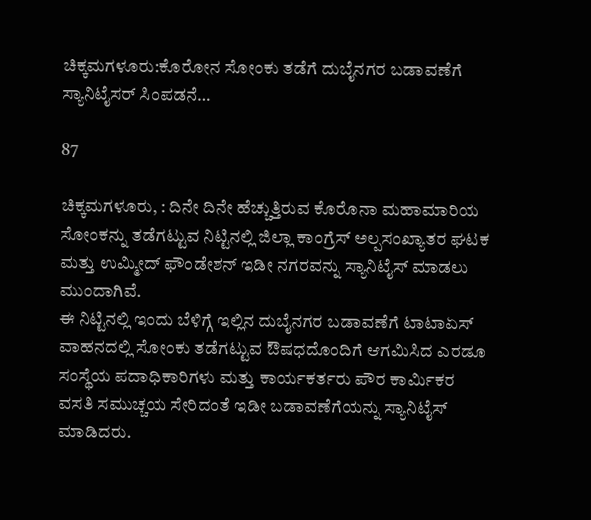ಚಿಕ್ಕಮಗಳೂರು:ಕೊರೋನ ಸೋಂಕು ತಡೆಗೆ ದುಬೈನಗರ ಬಡಾವಣೆಗೆ ಸ್ಯಾನಿಟೈಸರ್ ಸಿಂಪಡನೆ…

87

ಚಿಕ್ಕಮಗಳೂರು, : ದಿನೇ ದಿನೇ ಹೆಚ್ಚುತ್ತಿರುವ ಕೊರೊನಾ ಮಹಾಮಾರಿಯ ಸೋಂಕನ್ನು ತಡೆಗಟ್ಟುವ ನಿಟ್ಟಿನಲ್ಲಿ ಜಿಲ್ಲಾ ಕಾಂಗ್ರೆಸ್ ಅಲ್ಪಸಂಖ್ಯಾತರ ಘಟಕ ಮತ್ತು ಉಮ್ಮೀದ್ ಫೌಂಡೇಶನ್ ಇಡೀ ನಗರವನ್ನು ಸ್ಯಾನಿಟೈಸ್ ಮಾಡಲು ಮುಂದಾಗಿವೆ.
ಈ ನಿಟ್ಟಿನಲ್ಲಿ ಇಂದು ಬೆಳಿಗ್ಗೆ ಇಲ್ಲಿನ ದುಬೈನಗರ ಬಡಾವಣೆಗೆ ಟಾಟಾಏಸ್ ವಾಹನದಲ್ಲಿ ಸೋಂಕು ತಡೆಗಟ್ಟುವ ಔಷಧದೊಂದಿಗೆ ಆಗಮಿಸಿದ ಎರಡೂ ಸಂಸ್ಥೆಯ ಪದಾಧಿಕಾರಿಗಳು ಮತ್ತು ಕಾರ್ಯಕರ್ತರು ಪೌರ ಕಾರ್ಮಿಕರ ವಸತಿ ಸಮುಚ್ಚಯ ಸೇರಿದಂತೆ ಇಡೀ ಬಡಾವಣೆಗೆಯನ್ನು ಸ್ಯಾನಿಟೈಸ್ ಮಾಡಿದರು.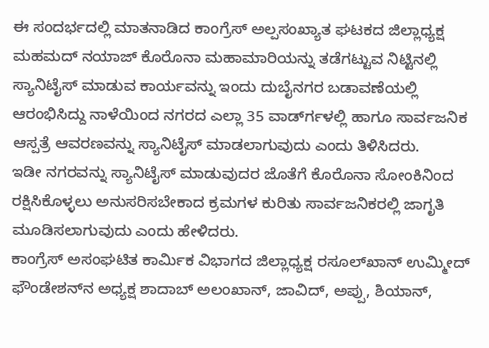ಈ ಸಂದರ್ಭದಲ್ಲಿ ಮಾತನಾಡಿದ ಕಾಂಗ್ರೆಸ್ ಅಲ್ಪಸಂಖ್ಯಾತ ಘಟಕದ ಜಿಲ್ಲಾಧ್ಯಕ್ಷ ಮಹಮದ್ ನಯಾಜ್ ಕೊರೊನಾ ಮಹಾಮಾರಿಯನ್ನು ತಡೆಗಟ್ಟುವ ನಿಟ್ಟಿನಲ್ಲಿ ಸ್ಯಾನಿಟೈಸ್ ಮಾಡುವ ಕಾರ್ಯವನ್ನು ಇಂದು ದುಬೈನಗರ ಬಡಾವಣೆಯಲ್ಲಿ ಆರಂಭಿಸಿದ್ದು ನಾಳೆಯಿಂದ ನಗರದ ಎಲ್ಲಾ 35 ವಾರ್ಡ್‍ಗಳಲ್ಲಿ ಹಾಗೂ ಸಾರ್ವಜನಿಕ ಆಸ್ಪತ್ರೆ ಆವರಣವನ್ನು ಸ್ಯಾನಿಟೈಸ್ ಮಾಡಲಾಗುವುದು ಎಂದು ತಿಳಿಸಿದರು.
ಇಡೀ ನಗರವನ್ನು ಸ್ಯಾನಿಟೈಸ್ ಮಾಡುವುದರ ಜೊತೆಗೆ ಕೊರೊನಾ ಸೋಂಕಿನಿಂದ ರಕ್ಷಿಸಿಕೊಳ್ಳಲು ಅನುಸರಿಸಬೇಕಾದ ಕ್ರಮಗಳ ಕುರಿತು ಸಾರ್ವಜನಿಕರಲ್ಲಿ ಜಾಗೃತಿ ಮೂಡಿಸಲಾಗುವುದು ಎಂದು ಹೇಳಿದರು.
ಕಾಂಗ್ರೆಸ್ ಅಸಂಘಟಿತ ಕಾರ್ಮಿಕ ವಿಭಾಗದ ಜಿಲ್ಲಾಧ್ಯಕ್ಷ ರಸೂಲ್‍ಖಾನ್ ಉಮ್ಮೀದ್ ಫೌಂಡೇಶನ್‍ನ ಅಧ್ಯಕ್ಷ ಶಾದಾಬ್ ಅಲಂಖಾನ್, ಜಾವಿದ್, ಅಪ್ಪು, ಶಿಯಾನ್,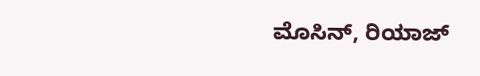ಮೊಸಿನ್, ರಿಯಾಜ್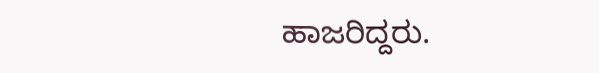ಹಾಜರಿದ್ದರು.